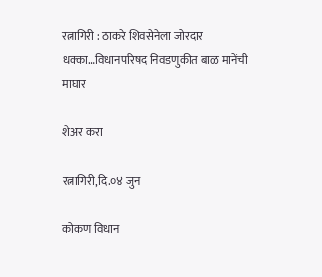रत्नागिरी : ठाकरे शिवसेनेला जोरदार धक्का…विधानपरिषद निवडणुकीत बाळ मानेंची माघार

शेअर करा

रत्नागिरी,दि.०४ जुन

कोकण विधान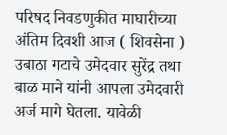परिषद निवडणुकीत माघारीच्या अंतिम दिवशी आज ( शिवसेना ) उबाठा गटाचे उमेदवार सुरेंद्र तथा बाळ माने यांनी आपला उमेदवारी अर्ज मागे घेतला. यावेळी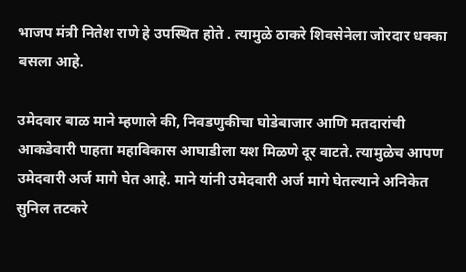भाजप मंत्री नितेश राणे हे उपस्थित होते . त्यामुळे ठाकरे शिवसेनेला जोरदार धक्का बसला आहे.

उमेदवार बाळ माने म्हणाले की, निवडणुकीचा घोडेबाजार आणि मतदारांची आकडेवारी पाहता महाविकास आघाडीला यश मिळणे दूर वाटते. त्यामुळेच आपण उमेदवारी अर्ज मागे घेत आहे. माने यांनी उमेदवारी अर्ज मागे घेतल्याने अनिकेत सुनिल तटकरे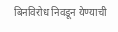बिनविरोध निवडून येण्याची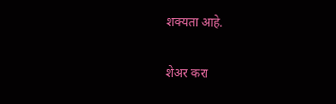शक्यता आहे.

शेअर करा